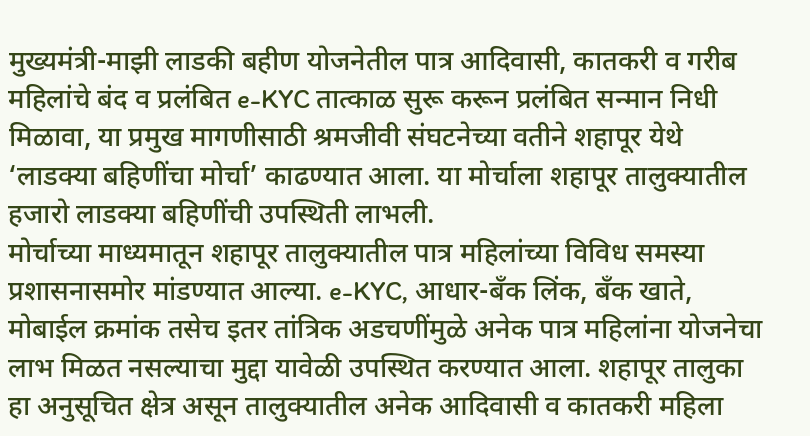मुख्यमंत्री-माझी लाडकी बहीण योजनेतील पात्र आदिवासी, कातकरी व गरीब महिलांचे बंद व प्रलंबित e-KYC तात्काळ सुरू करून प्रलंबित सन्मान निधी मिळावा, या प्रमुख मागणीसाठी श्रमजीवी संघटनेच्या वतीने शहापूर येथे ‘लाडक्या बहिणींचा मोर्चा’ काढण्यात आला. या मोर्चाला शहापूर तालुक्यातील हजारो लाडक्या बहिणींची उपस्थिती लाभली.
मोर्चाच्या माध्यमातून शहापूर तालुक्यातील पात्र महिलांच्या विविध समस्या प्रशासनासमोर मांडण्यात आल्या. e-KYC, आधार-बँक लिंक, बँक खाते, मोबाईल क्रमांक तसेच इतर तांत्रिक अडचणींमुळे अनेक पात्र महिलांना योजनेचा लाभ मिळत नसल्याचा मुद्दा यावेळी उपस्थित करण्यात आला. शहापूर तालुका हा अनुसूचित क्षेत्र असून तालुक्यातील अनेक आदिवासी व कातकरी महिला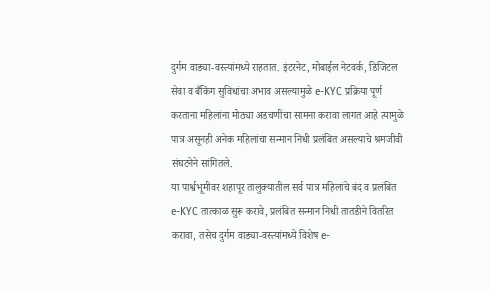दुर्गम वाड्या-वस्त्यांमध्ये राहतात. इंटरनेट, मोबाईल नेटवर्क, डिजिटल सेवा व बँकिंग सुविधांचा अभाव असल्यामुळे e-KYC प्रक्रिया पूर्ण करताना महिलांना मोठ्या अडचणींचा सामना करावा लागत आहे त्यामुळे पात्र असूनही अनेक महिलांचा सन्मान निधी प्रलंबित असल्याचे श्रमजीवी संघटनेने सांगितले.
या पार्श्वभूमीवर शहापूर तालुक्यातील सर्व पात्र महिलांचे बंद व प्रलंबित e-KYC तात्काळ सुरू करावे, प्रलंबित सन्मान निधी तातडीने वितरित करावा, तसेच दुर्गम वाड्या-वस्त्यांमध्ये विशेष e-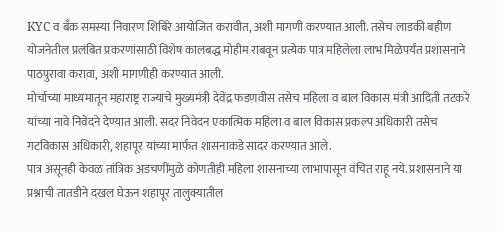KYC व बँक समस्या निवारण शिबिरे आयोजित करावीत, अशी मागणी करण्यात आली. तसेच लाडकी बहीण योजनेतील प्रलंबित प्रकरणांसाठी विशेष कालबद्ध मोहीम राबवून प्रत्येक पात्र महिलेला लाभ मिळेपर्यंत प्रशासनाने पाठपुरावा करावा, अशी मागणीही करण्यात आली.
मोर्चाच्या माध्यमातून महाराष्ट्र राज्याचे मुख्यमंत्री देवेंद्र फडणवीस तसेच महिला व बाल विकास मंत्री आदिती तटकरे यांच्या नावे निवेदने देण्यात आली. सदर निवेदन एकात्मिक महिला व बाल विकास प्रकल्प अधिकारी तसेच गटविकास अधिकारी, शहापूर यांच्या मार्फत शासनाकडे सादर करण्यात आले.
पात्र असूनही केवळ तांत्रिक अडचणींमुळे कोणतीही महिला शासनाच्या लाभापासून वंचित राहू नये. प्रशासनाने या प्रश्नाची तातडीने दखल घेऊन शहापूर तालुक्यातील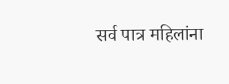सर्व पात्र महिलांना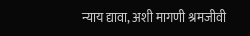न्याय द्यावा, अशी मागणी श्रमजीवी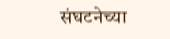संघटनेच्या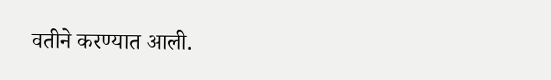वतीने करण्यात आली.